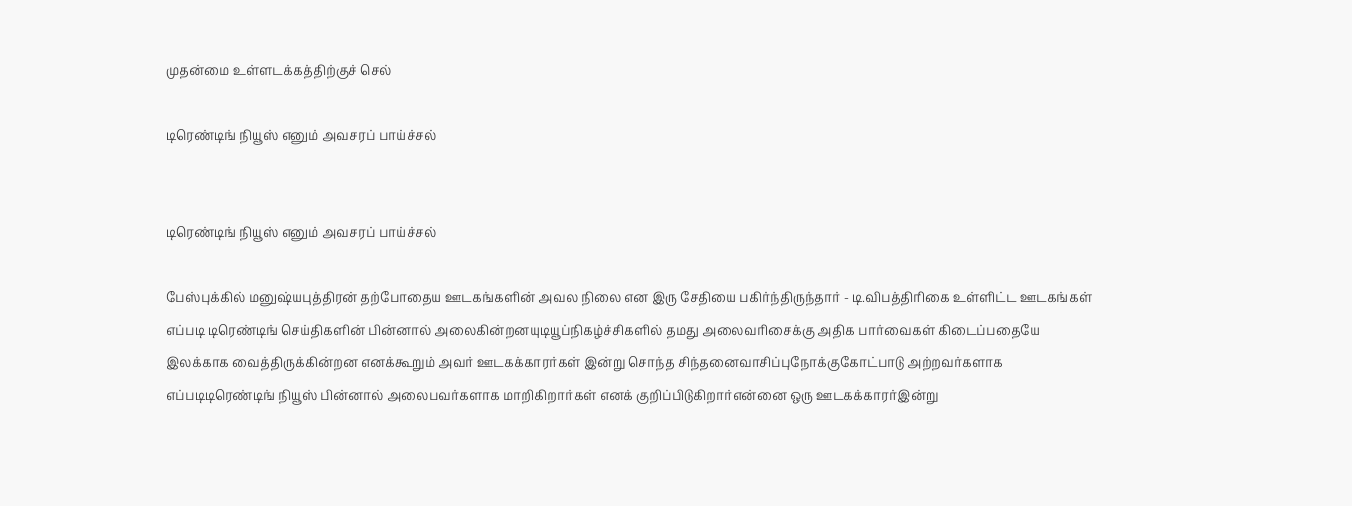முதன்மை உள்ளடக்கத்திற்குச் செல்

டிரெண்டிங் நியூஸ் எனும் அவசரப் பாய்ச்சல்


டிரெண்டிங் நியூஸ் எனும் அவசரப் பாய்ச்சல்

பேஸ்புக்கில் மனுஷ்யபுத்திரன் தற்போதைய ஊடகங்களின் அவல நிலை என இரு சேதியை பகிர்ந்திருந்தார் - டி.விபத்திரிகை உள்ளிட்ட ஊடகங்கள் எப்படி டிரெண்டிங் செய்திகளின் பின்னால் அலைகின்றனயுடியூப்நிகழ்ச்சிகளில் தமது அலைவரிசைக்கு அதிக பார்வைகள் கிடைப்பதையே இலக்காக வைத்திருக்கின்றன எனக்கூறும் அவர் ஊடகக்காரர்கள் இன்று சொந்த சிந்தனைவாசிப்புநோக்குகோட்பாடு அற்றவர்களாக எப்படிடிரெண்டிங் நியூஸ் பின்னால் அலைபவர்களாக மாறிகிறார்கள் எனக் குறிப்பிடுகிறார்என்னை ஒரு ஊடகக்காரர்இன்று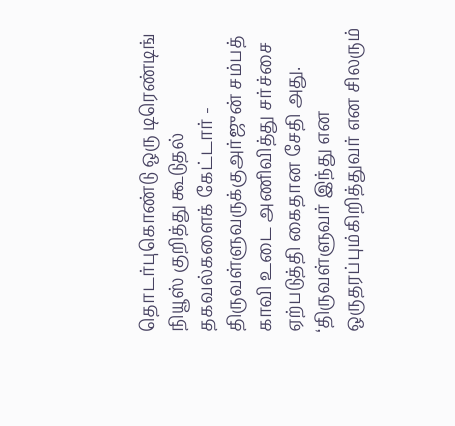தொடர்புகொண்டு ஒரு டிரெண்டிங் நியூஸ் குறித்து கூடுதல் தகவல்களைக் கேட்டார் - திருவள்ளுவருக்குஅர்ஜுன் சம்பத் காவி உடை அணிவித்து சர்ச்சை ஏற்படுத்தி கைதான சேதி அது. ‘திருவள்ளுவர் இந்து என ஒருதரப்பும்கிறித்துவர் என சிலரும்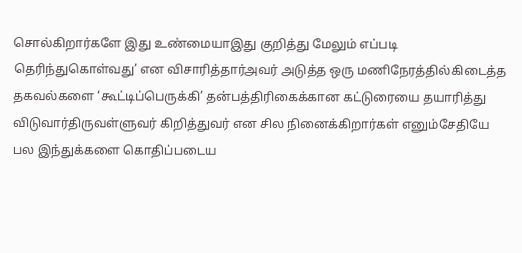சொல்கிறார்களே இது உண்மையாஇது குறித்து மேலும் எப்படி தெரிந்துகொள்வது’ என விசாரித்தார்அவர் அடுத்த ஒரு மணிநேரத்தில்கிடைத்த தகவல்களை ‘கூட்டிப்பெருக்கி’ தன்பத்திரிகைக்கான கட்டுரையை தயாரித்து விடுவார்திருவள்ளுவர் கிறித்துவர் என சில நினைக்கிறார்கள் எனும்சேதியே பல இந்துக்களை கொதிப்படைய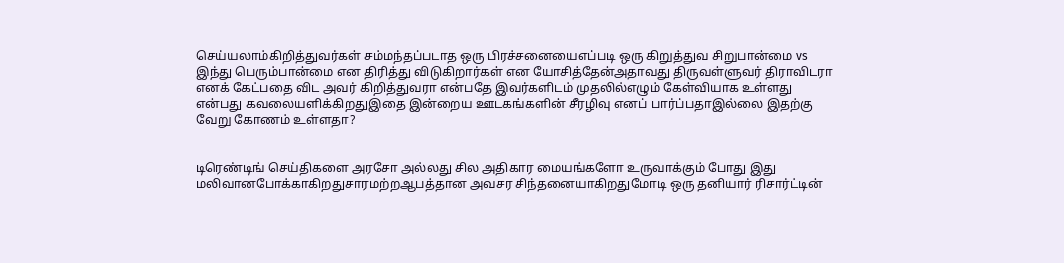செய்யலாம்கிறித்துவர்கள் சம்மந்தப்படாத ஒரு பிரச்சனையைஎப்படி ஒரு கிறுத்துவ சிறுபான்மை vs இந்து பெரும்பான்மை என திரித்து விடுகிறார்கள் என யோசித்தேன்அதாவது திருவள்ளுவர் திராவிடரா எனக் கேட்பதை விட அவர் கிறித்துவரா என்பதே இவர்களிடம் முதலில்எழும் கேள்வியாக உள்ளது என்பது கவலையளிக்கிறதுஇதை இன்றைய ஊடகங்களின் சீரழிவு எனப் பார்ப்பதாஇல்லை இதற்கு வேறு கோணம் உள்ளதா?


டிரெண்டிங் செய்திகளை அரசோ அல்லது சில அதிகார மையங்களோ உருவாக்கும் போது இது மலிவானபோக்காகிறதுசாரமற்றஆபத்தான அவசர சிந்தனையாகிறதுமோடி ஒரு தனியார் ரிசார்ட்டின்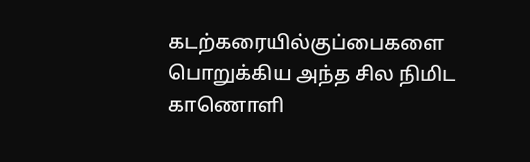கடற்கரையில்குப்பைகளை பொறுக்கிய அந்த சில நிமிட காணொளி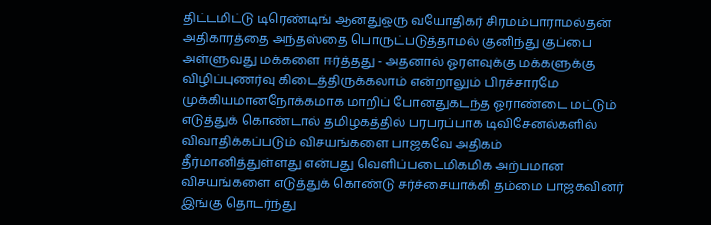திட்டமிட்டு டிரெண்டிங் ஆனதுஒரு வயோதிகர் சிரமம்பாராமல்தன் அதிகாரத்தை அந்தஸ்தை பொருட்படுத்தாமல் குனிந்து குப்பை அள்ளுவது மக்களை ஈர்த்தது - அதனால் ஓரளவுக்கு மக்களுக்கு விழிப்புணர்வு கிடைத்திருக்கலாம் என்றாலும் பிரச்சாரமே முக்கியமானநோக்கமாக மாறிப் போனதுகடந்த ஓராண்டை மட்டும் எடுத்துக் கொண்டால் தமிழகத்தில் பரபரப்பாக டிவிசேனல்களில் விவாதிக்கப்படும் விசயங்களை பாஜகவே அதிகம் தீர்மானித்துள்ளது என்பது வெளிப்படைமிகமிக அற்பமான விசயங்களை எடுத்துக் கொண்டு சர்ச்சையாக்கி தம்மை பாஜகவினர் இங்கு தொடர்ந்து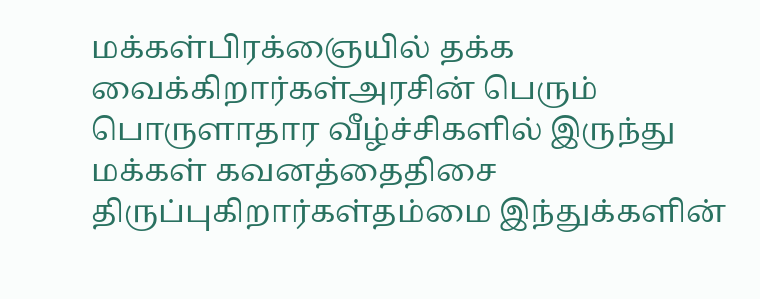மக்கள்பிரக்ஞையில் தக்க வைக்கிறார்கள்அரசின் பெரும் பொருளாதார வீழ்ச்சிகளில் இருந்து மக்கள் கவனத்தைதிசை திருப்புகிறார்கள்தம்மை இந்துக்களின்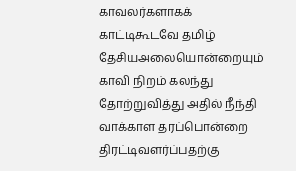காவலர்களாகக் காட்டிகூடவே தமிழ் தேசியஅலையொன்றையும் காவி நிறம் கலந்து தோற்றுவித்து அதில் நீந்தி வாக்காள தரப்பொன்றை திரட்டிவளர்ப்பதற்கு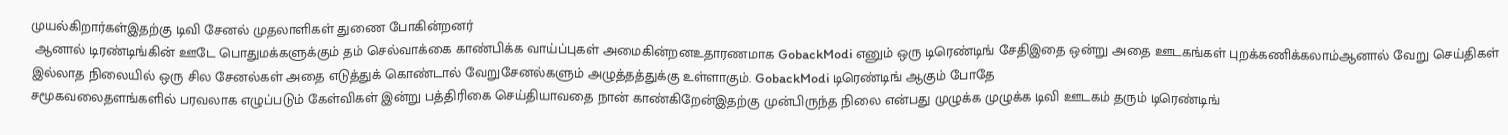முயல்கிறார்கள்இதற்கு டிவி சேனல் முதலாளிகள் துணை போகின்றனர்
 ஆனால் டிரண்டிங்கின் ஊடே பொதுமக்களுக்கும் தம் செல்வாக்கை காண்பிக்க வாய்ப்புகள் அமைகின்றனஉதாரணமாக GobackModi எனும் ஒரு டிரெண்டிங் சேதிஇதை ஒன்று அதை ஊடகங்கள் புறக்கணிக்கலாம்ஆனால் வேறு செய்திகள் இல்லாத நிலையில் ஒரு சில சேனல்கள் அதை எடுத்துக் கொண்டால் வேறுசேனல்களும் அழுத்தத்துக்கு உள்ளாகும். GobackModi டிரெண்டிங் ஆகும் போதே
சமூகவலைதளங்களில் பரவலாக எழுப்படும் கேள்விகள் இன்று பத்திரிகை செய்தியாவதை நான் காண்கிறேன்இதற்கு முன்பிருந்த நிலை என்பது முழுக்க முழுக்க டிவி ஊடகம் தரும் டிரெண்டிங்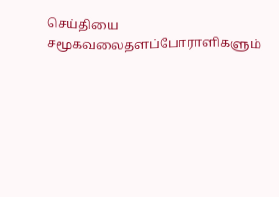செய்தியை சமூகவலைதளப்போராளிகளும்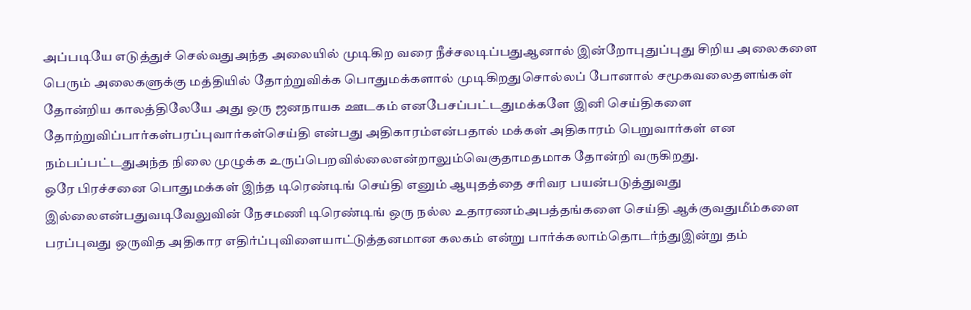அப்படியே எடுத்துச் செல்வதுஅந்த அலையில் முடிகிற வரை நீச்சலடிப்பதுஆனால் இன்றோபுதுப்புது சிறிய அலைகளை பெரும் அலைகளுக்கு மத்தியில் தோற்றுவிக்க பொதுமக்களால் முடிகிறதுசொல்லப் போனால் சமூகவலைதளங்கள் தோன்றிய காலத்திலேயே அது ஒரு ஜனநாயக ஊடகம் எனபேசப்பட்டதுமக்களே இனி செய்திகளை தோற்றுவிப்பார்கள்பரப்புவார்கள்செய்தி என்பது அதிகாரம்என்பதால் மக்கள் அதிகாரம் பெறுவார்கள் என நம்பப்பட்டதுஅந்த நிலை முழுக்க உருப்பெறவில்லைஎன்றாலும்வெகுதாமதமாக தோன்றி வருகிறது.
ஒரே பிரச்சனை பொதுமக்கள் இந்த டிரெண்டிங் செய்தி எனும் ஆயுதத்தை சரிவர பயன்படுத்துவது இல்லைஎன்பதுவடிவேலுவின் நேசமணி டிரெண்டிங் ஒரு நல்ல உதாரணம்அபத்தங்களை செய்தி ஆக்குவதுமீம்களை பரப்புவது ஒருவித அதிகார எதிர்ப்புவிளையாட்டுத்தனமான கலகம் என்று பார்க்கலாம்தொடர்ந்துஇன்று தம்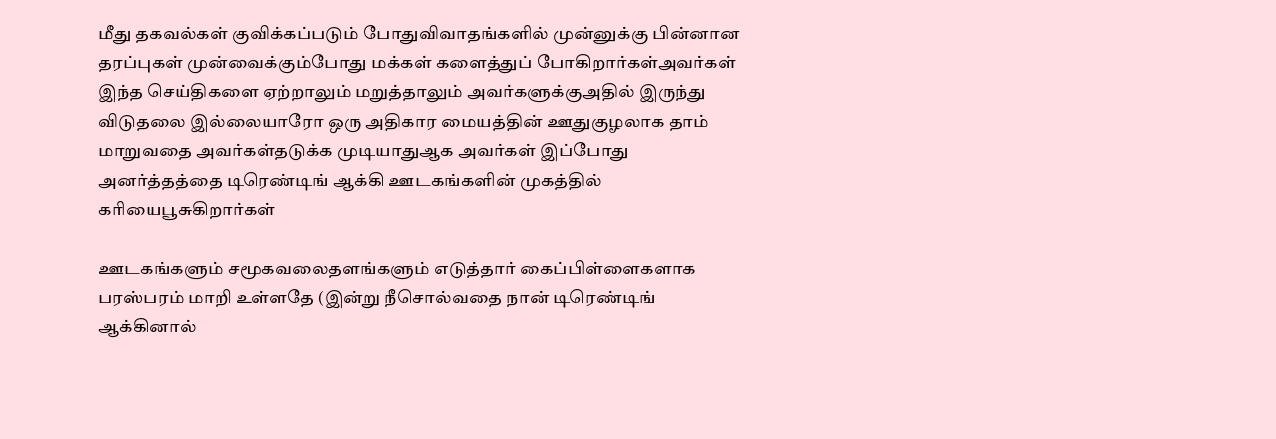மீது தகவல்கள் குவிக்கப்படும் போதுவிவாதங்களில் முன்னுக்கு பின்னான தரப்புகள் முன்வைக்கும்போது மக்கள் களைத்துப் போகிறார்கள்அவர்கள் இந்த செய்திகளை ஏற்றாலும் மறுத்தாலும் அவர்களுக்குஅதில் இருந்து விடுதலை இல்லையாரோ ஒரு அதிகார மையத்தின் ஊதுகுழலாக தாம் மாறுவதை அவர்கள்தடுக்க முடியாதுஆக அவர்கள் இப்போது அனர்த்தத்தை டிரெண்டிங் ஆக்கி ஊடகங்களின் முகத்தில் கரியைபூசுகிறார்கள்

ஊடகங்களும் சமூகவலைதளங்களும் எடுத்தார் கைப்பிள்ளைகளாக பரஸ்பரம் மாறி உள்ளதே (இன்று நீசொல்வதை நான் டிரெண்டிங் ஆக்கினால்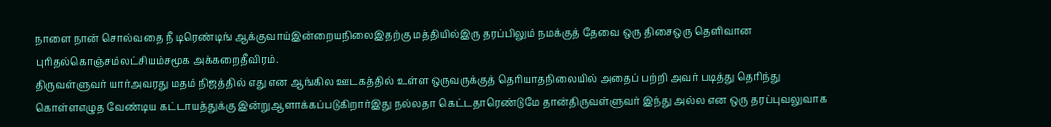நாளை நான் சொல்வதை நீ டிரெண்டிங் ஆக்குவாய்இன்றையநிலைஇதற்கு மத்தியில்இரு தரப்பிலும் நமக்குத் தேவை ஒரு திசைஒரு தெளிவான புரிதல்கொஞ்சம்லட்சியம்சமூக அக்கறைதீவிரம்.
திருவள்ளுவர் யார்அவரது மதம் நிஜத்தில் எது என ஆங்கில ஊடகத்தில் உள்ள ஒருவருக்குத் தெரியாதநிலையில் அதைப் பற்றி அவர் படித்து தெரிந்து கொள்ளஎழுத வேண்டிய கட்டாயத்துக்கு இன்றுஆளாக்கப்படுகிறார்இது நல்லதா கெட்டதாரெண்டுமே தான்திருவள்ளுவர் இந்து அல்ல என ஒரு தரப்புவலுவாக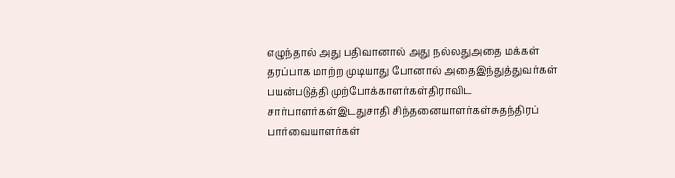எழுந்தால் அது பதிவானால் அது நல்லதுஅதை மக்கள் தரப்பாக மாற்ற முடியாது போனால் அதைஇந்துத்துவர்கள் பயன்படுத்தி முற்போக்காளர்கள்திராவிட சார்பாளர்கள்இடதுசாதி சிந்தனையாளர்கள்சுதந்திரப் பார்வையாளர்கள்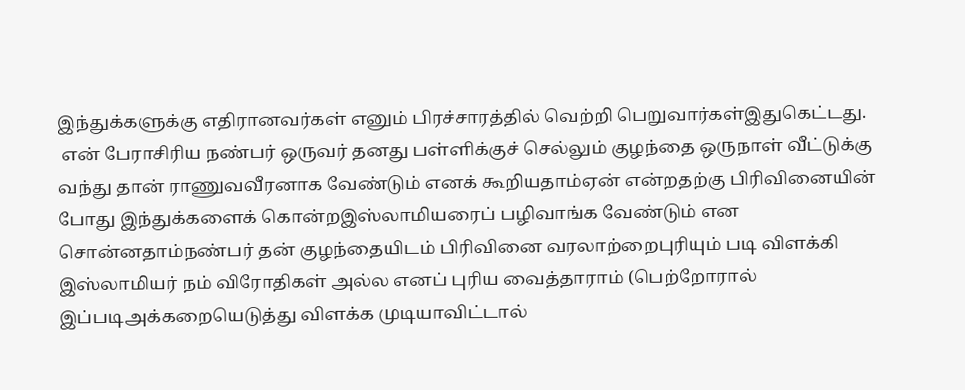இந்துக்களுக்கு எதிரானவர்கள் எனும் பிரச்சாரத்தில் வெற்றி பெறுவார்கள்இதுகெட்டது.
 என் பேராசிரிய நண்பர் ஒருவர் தனது பள்ளிக்குச் செல்லும் குழந்தை ஒருநாள் வீட்டுக்கு வந்து தான் ராணுவவீரனாக வேண்டும் எனக் கூறியதாம்ஏன் என்றதற்கு பிரிவினையின் போது இந்துக்களைக் கொன்றஇஸ்லாமியரைப் பழிவாங்க வேண்டும் என சொன்னதாம்நண்பர் தன் குழந்தையிடம் பிரிவினை வரலாற்றைபுரியும் படி விளக்கி இஸ்லாமியர் நம் விரோதிகள் அல்ல எனப் புரிய வைத்தாராம் (பெற்றோரால் இப்படிஅக்கறையெடுத்து விளக்க முடியாவிட்டால்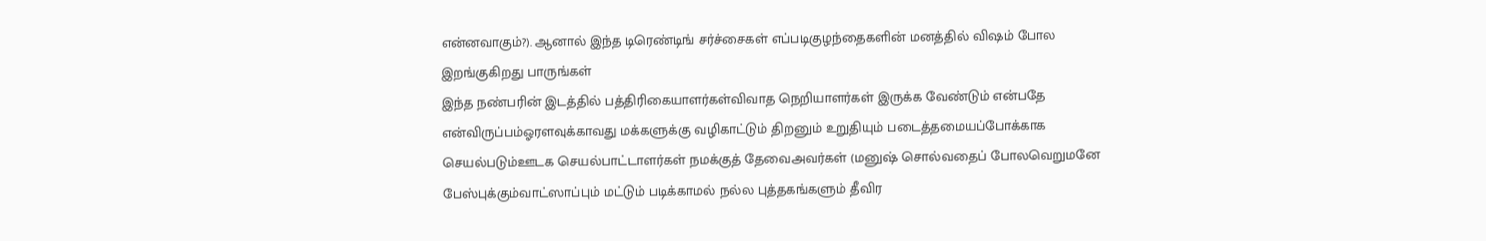என்னவாகும்?). ஆனால் இந்த டிரெண்டிங் சர்ச்சைகள் எப்படிகுழந்தைகளின் மனத்தில் விஷம் போல இறங்குகிறது பாருங்கள்
இந்த நண்பரின் இடத்தில் பத்திரிகையாளர்கள்விவாத நெறியாளர்கள் இருக்க வேண்டும் என்பதே என்விருப்பம்ஓரளவுக்காவது மக்களுக்கு வழிகாட்டும் திறனும் உறுதியும் படைத்தமையப்போக்காக செயல்படும்ஊடக செயல்பாட்டாளர்கள் நமக்குத் தேவைஅவர்கள் (மனுஷ் சொல்வதைப் போலவெறுமனே பேஸ்புக்கும்வாட்ஸாப்பும் மட்டும் படிக்காமல் நல்ல புத்தகங்களும் தீவிர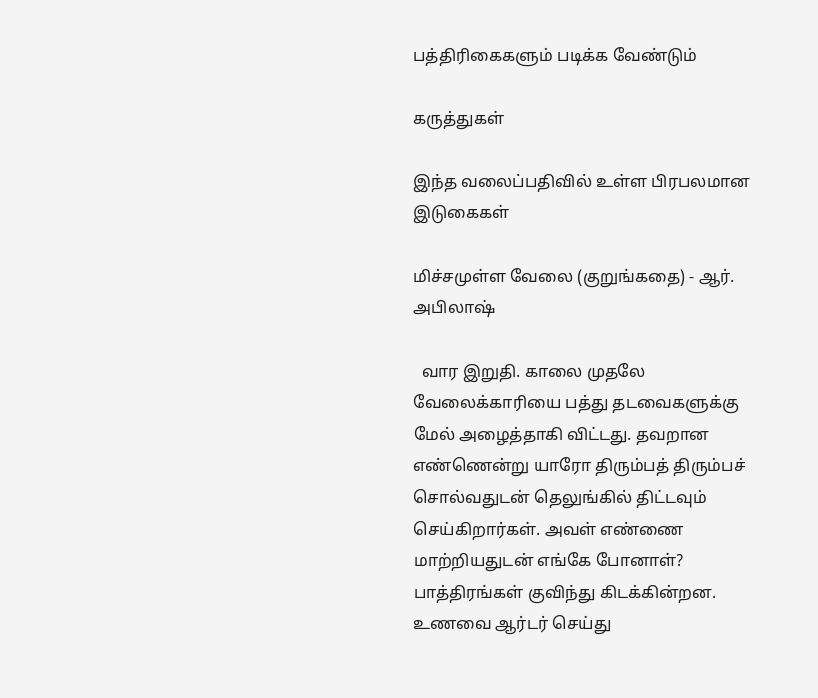பத்திரிகைகளும் படிக்க வேண்டும்

கருத்துகள்

இந்த வலைப்பதிவில் உள்ள பிரபலமான இடுகைகள்

மிச்சமுள்ள வேலை (குறுங்கதை) - ஆர். அபிலாஷ்

  வார இறுதி. காலை முதலே வேலைக்காரியை பத்து தடவைகளுக்கு மேல் அழைத்தாகி விட்டது. தவறான எண்ணென்று யாரோ திரும்பத் திரும்பச் சொல்வதுடன் தெலுங்கில் திட்டவும் செய்கிறார்கள். அவள் எண்ணை மாற்றியதுடன் எங்கே போனாள்? பாத்திரங்கள் குவிந்து கிடக்கின்றன. உணவை ஆர்டர் செய்து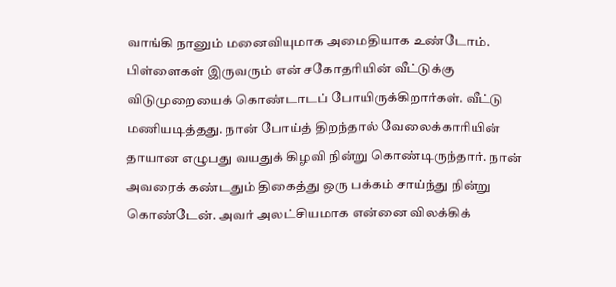வாங்கி நானும் மனைவியுமாக அமைதியாக உண்டோம். பிள்ளைகள் இருவரும் என் சகோதரியின் வீட்டுக்கு விடுமுறையைக் கொண்டாடப் போயிருக்கிறார்கள். வீட்டு மணியடித்தது. நான் போய்த் திறந்தால் வேலைக்காரியின் தாயான எழுபது வயதுக் கிழவி நின்று கொண்டிருந்தார். நான் அவரைக் கண்டதும் திகைத்து ஒரு பக்கம் சாய்ந்து நின்று கொண்டேன். அவர் அலட்சியமாக என்னை விலக்கிக்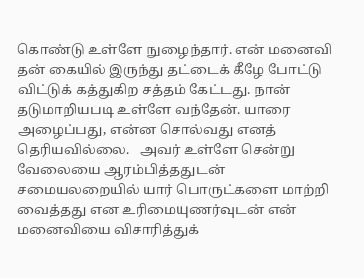கொண்டு உள்ளே நுழைந்தார். என் மனைவி தன் கையில் இருந்து தட்டைக் கீழே போட்டு விட்டுக் கத்துகிற சத்தம் கேட்டது. நான் தடுமாறியபடி உள்ளே வந்தேன். யாரை அழைப்பது, என்ன சொல்வது எனத் தெரியவில்லை.   அவர் உள்ளே சென்று வேலையை ஆரம்பித்ததுடன் சமையலறையில் யார் பொருட்களை மாற்றி வைத்தது என உரிமையுணர்வுடன் என் மனைவியை விசாரித்துக்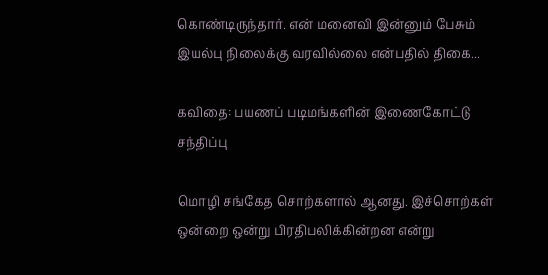கொண்டிருந்தார். என் மனைவி இன்னும் பேசும் இயல்பு நிலைக்கு வரவில்லை என்பதில் திகை...

கவிதை: பயணப் படிமங்களின் இணைகோட்டு சந்திப்பு

மொழி சங்கேத சொற்களால் ஆனது. இச்சொற்கள் ஒன்றை ஒன்று பிரதிபலிக்கின்றன என்று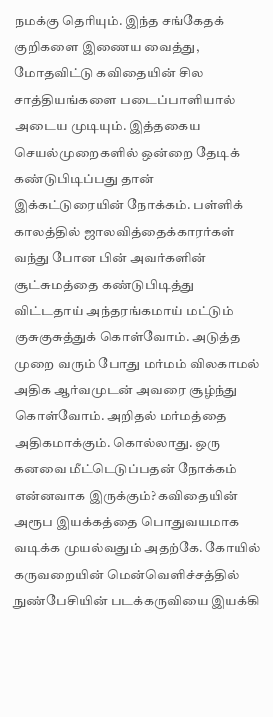நமக்கு தெரியும். இந்த சங்கேதக் குறிகளை இணைய வைத்து, மோதவிட்டு கவிதையின் சில சாத்தியங்களை படைப்பாளியால் அடைய முடியும். இத்தகைய செயல்முறைகளில் ஒன்றை தேடிக் கண்டுபிடிப்பது தான் இக்கட்டுரையின் நோக்கம். பள்ளிக் காலத்தில் ஜாலவித்தைக்காரர்கள் வந்து போன பின் அவர்களின் சூட்சுமத்தை கண்டுபிடித்து விட்டதாய் அந்தரங்கமாய் மட்டும் குசுகுசுத்துக் கொள்வோம். அடுத்த முறை வரும் போது மர்மம் விலகாமல் அதிக ஆர்வமுடன் அவரை சூழ்ந்து கொள்வோம். அறிதல் மர்மத்தை அதிகமாக்கும். கொல்லாது. ஒரு கனவை மீட்டெடுப்பதன் நோக்கம் என்னவாக இருக்கும்? கவிதையின் அரூப இயக்கத்தை பொதுவயமாக வடிக்க முயல்வதும் அதற்கே. கோயில் கருவறையின் மென்வெளிச்சத்தில் நுண்பேசியின் படக்கருவியை இயக்கி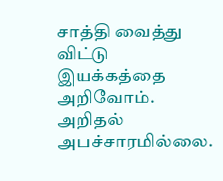சாத்தி வைத்து விட்டு இயக்கத்தை அறிவோம். அறிதல் அபச்சாரமில்லை.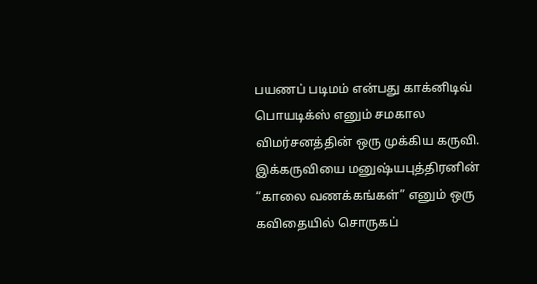பயணப் படிமம் என்பது காக்னிடிவ் பொயடிக்ஸ் எனும் சமகால விமர்சனத்தின் ஒரு முக்கிய கருவி. இக்கருவியை மனுஷ்யபுத்திரனின் “காலை வணக்கங்கள்” எனும் ஒரு கவிதையில் சொருகப்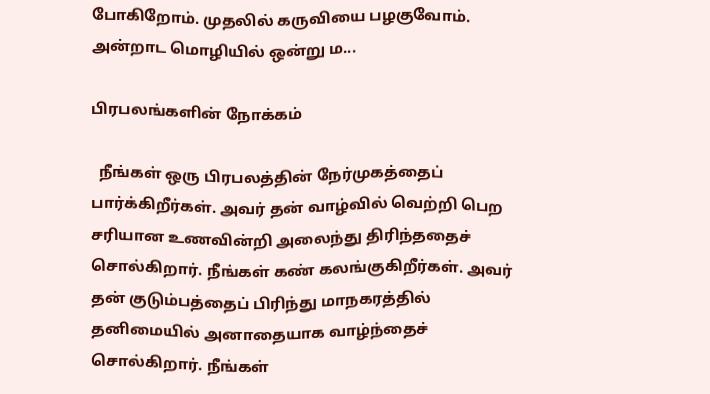போகிறோம். முதலில் கருவியை பழகுவோம். அன்றாட மொழியில் ஒன்று ம...

பிரபலங்களின் நோக்கம்

  நீங்கள் ஒரு பிரபலத்தின் நேர்முகத்தைப் பார்க்கிறீர்கள். அவர் தன் வாழ்வில் வெற்றி பெற சரியான உணவின்றி அலைந்து திரிந்ததைச் சொல்கிறார். நீங்கள் கண் கலங்குகிறீர்கள். அவர் தன் குடும்பத்தைப் பிரிந்து மாநகரத்தில் தனிமையில் அனாதையாக வாழ்ந்தைச் சொல்கிறார். நீங்கள்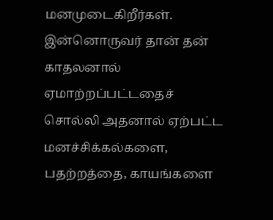மனமுடைகிறீர்கள். இன்னொருவர் தான் தன் காதலனால் ஏமாற்றப்பட்டதைச் சொல்லி அதனால் ஏற்பட்ட மனச்சிக்கல்களை, பதற்றத்தை, காயங்களை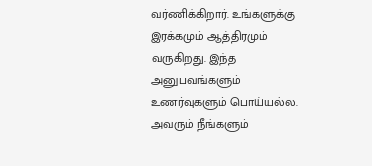வர்ணிக்கிறார். உங்களுக்கு இரக்கமும் ஆத்திரமும் வருகிறது. இந்த அனுபவங்களும் உணர்வுகளும் பொய்யல்ல. அவரும் நீங்களும்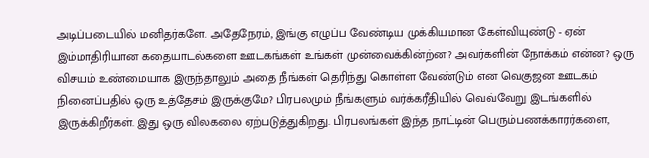அடிப்படையில் மனிதர்களே. அதேநேரம், இங்கு எழுப்ப வேண்டிய முக்கியமான கேள்வியுண்டு - ஏன் இம்மாதிரியான கதையாடல்களை ஊடகங்கள் உங்கள் முன்வைக்கின்ற்ன? அவர்களின் நோக்கம் என்ன? ஒரு விசயம் உண்மையாக இருந்தாலும் அதை நீங்கள் தெரிந்து கொள்ள வேண்டும் என வெகுஜன ஊடகம் நினைப்பதில் ஒரு உத்தேசம் இருக்குமே? பிரபலமும் நீங்களும் வர்க்கரீதியில் வெவ்வேறு இடங்களில் இருக்கிறீர்கள். இது ஒரு விலகலை ஏற்படுத்துகிறது. பிரபலங்கள் இந்த நாட்டின் பெரும்பணக்காரர்களை,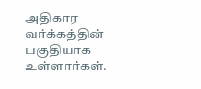அதிகார வர்க்கத்தின் பகுதியாக உள்ளார்கள்.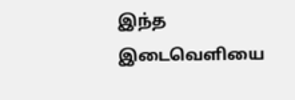இந்த இடைவெளியை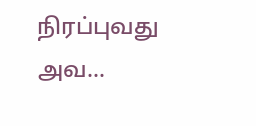நிரப்புவது அவ...